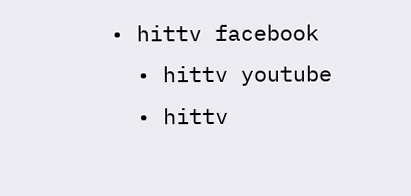• hittv facebook
  • hittv youtube
  • hittv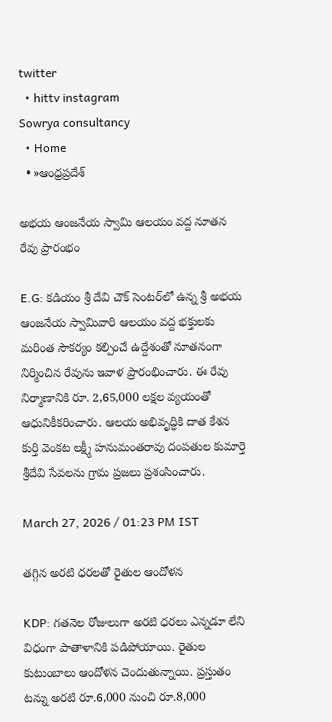twitter
  • hittv instagram
Sowrya consultancy
  • Home
  • »ఆంధ్రప్రదేశ్

అభయ ఆంజనేయ స్వామి ఆలయం వద్ద నూతన రేవు ప్రారంభం

E.G: కడియం శ్రీ దేవి చౌక్ సెంటర్‌లో ఉన్న శ్రీ అభయ ఆంజనేయ స్వామివారి ఆలయం వద్ద భక్తులకు మరింత సౌకర్యం కల్పించే ఉద్దేశంతో నూతనంగా నిర్మించిన రేవును ఇవాళ ప్రారంభించారు. ఈ రేవు నిర్మాణానికి రూ. 2,65,000 లక్షల వ్యయంతో ఆధునికీకరించారు. ఆలయ అభివృద్ధికి దాత కేశన కుర్తి వెంకట లక్ష్మీ హనుమంతరావు దంపతుల కుమార్తె శ్రీదేవి సేవలను గ్రామ ప్రజలు ప్రశంసించారు.

March 27, 2026 / 01:23 PM IST

తగ్గిన అరటి ధరలతో రైతుల ఆందోళన

KDP: గతనెల రోజులుగా అరటి ధరలు ఎన్నడూ లేని విధంగా పాతాళానికి పడిపోయాయి. రైతుల కుటుంబాలు ఆందోళన చెందుతున్నాయి. ప్రస్తుతం టన్ను అరటి రూ.6,000 నుంచి రూ.8,000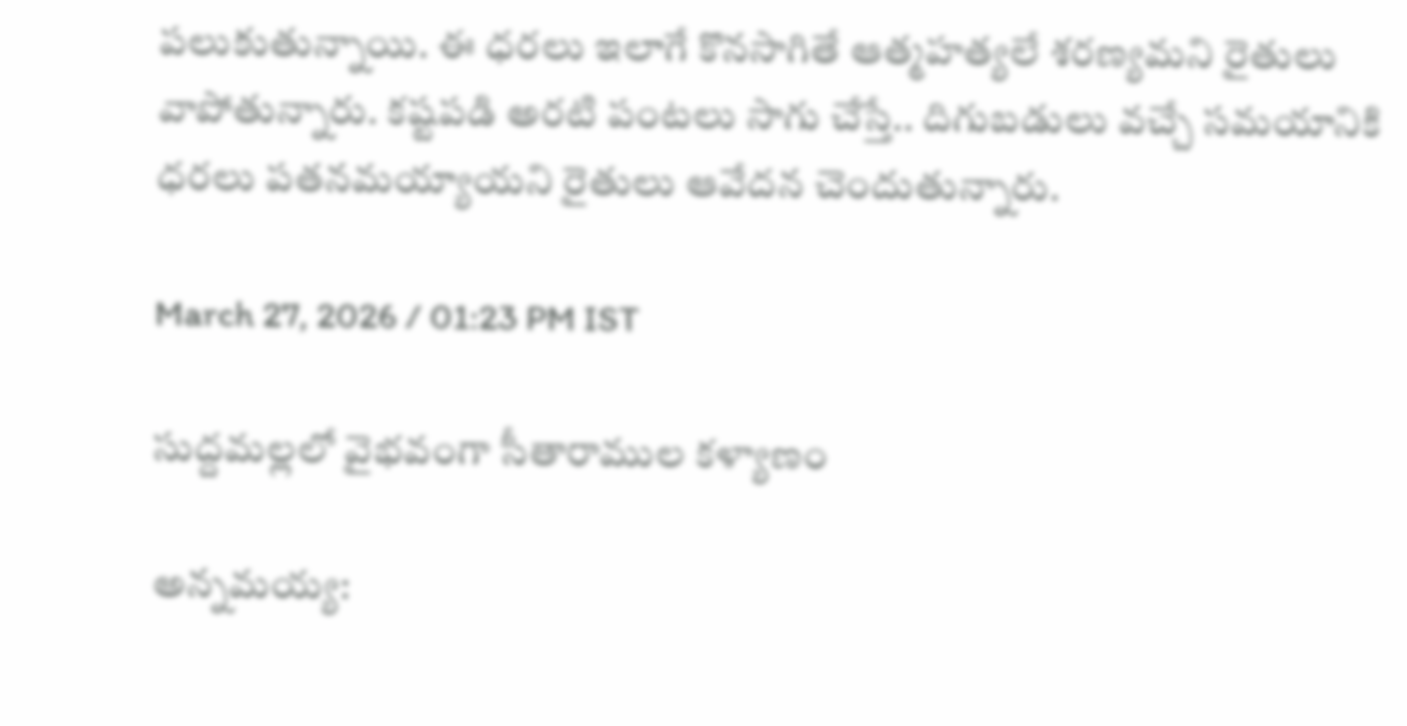పలుకుతున్నాయి. ఈ ధరలు ఇలాగే కొనసాగితే ఆత్మహత్యలే శరణ్యమని రైతులు వాపోతున్నారు. కష్టపడి అరటి పంటలు సాగు చేస్తే.. దిగుబడులు వచ్చే సమయానికి ధరలు పతనమయ్యాయని రైతులు ఆవేదన చెందుతున్నారు.

March 27, 2026 / 01:23 PM IST

సుద్దమల్లలో వైభవంగా సీతారాముల కళ్యాణం

అన్నమయ్య: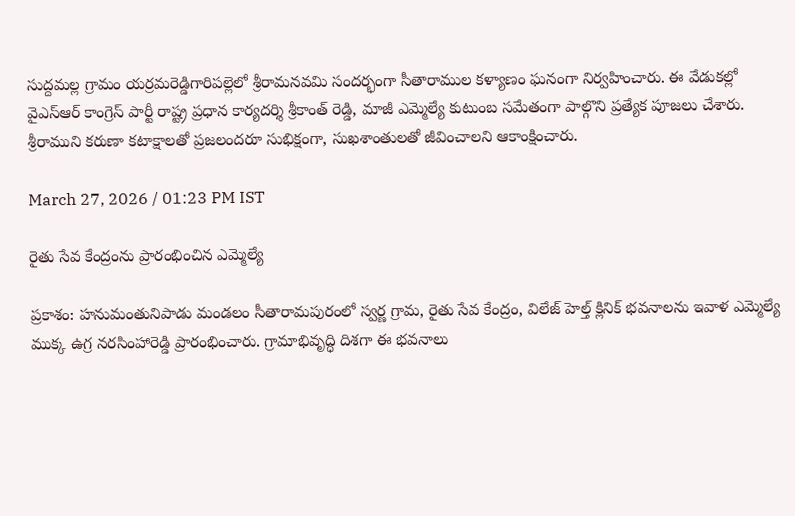సుద్దమల్ల గ్రామం యర్రమరెడ్డిగారిపల్లెలో శ్రీరామనవమి సందర్భంగా సీతారాముల కళ్యాణం ఘనంగా నిర్వహించారు. ఈ వేడుకల్లో వైఎస్ఆర్ కాంగ్రెస్ పార్టీ రాష్ట్ర ప్రధాన కార్యదర్శి శ్రీకాంత్ రెడ్డి, మాజీ ఎమ్మెల్యే కుటుంబ సమేతంగా పాల్గొని ప్రత్యేక పూజలు చేశారు. శ్రీరాముని కరుణా కటాక్షాలతో ప్రజలందరూ సుభిక్షంగా, సుఖశాంతులతో జీవించాలని ఆకాంక్షించారు.

March 27, 2026 / 01:23 PM IST

రైతు సేవ కేంద్రంను ప్రారంభించిన ఎమ్మెల్యే

ప్రకాశం: హనుమంతునిపాడు మండలం సీతారామపురంలో స్వర్ణ గ్రామ, రైతు సేవ కేంద్రం, విలేజ్ హెల్త్ క్లినిక్ భవనాలను ఇవాళ ఎమ్మెల్యే ముక్క ఉగ్ర నరసింహారెడ్డి ప్రారంభించారు. గ్రామాభివృద్ధి దిశగా ఈ భవనాలు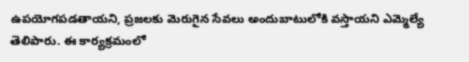ఉపయోగపడతాయని, ప్రజలకు మెరుగైన సేవలు అందుబాటులోకి వస్తాయని ఎమ్మెల్యే తెలిపారు. ఈ కార్యక్రమంలో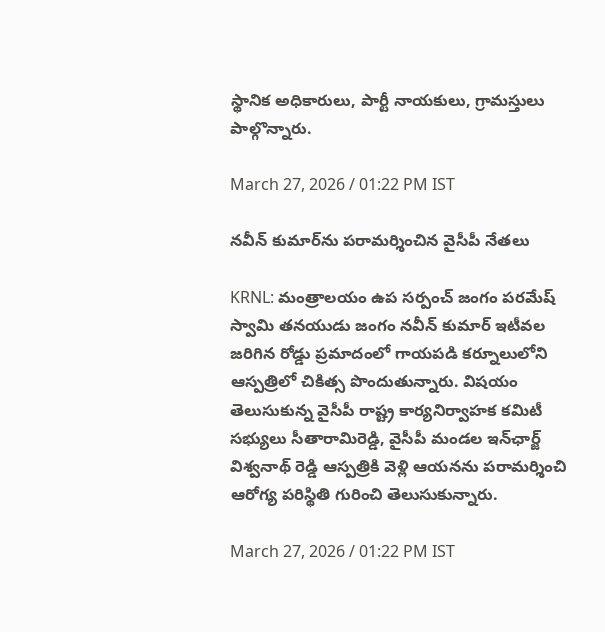స్థానిక అధికారులు, పార్టీ నాయకులు, గ్రామస్తులు పాల్గొన్నారు.

March 27, 2026 / 01:22 PM IST

నవీన్ కుమార్‌ను పరామర్శించిన వైసీపీ నేతలు

KRNL: మంత్రాలయం ఉప సర్పంచ్ జంగం పరమేష్ స్వామి తనయుడు జంగం నవీన్ కుమార్ ఇటీవల జరిగిన రోడ్డు ప్రమాదంలో గాయపడి కర్నూలులోని ఆస్పత్రిలో చికిత్స పొందుతున్నారు. విషయం తెలుసుకున్న వైసీపీ రాష్ట్ర కార్యనిర్వాహక కమిటీ సభ్యులు సీతారామిరెడ్డి, వైసీపీ మండల ఇన్‌ఛార్జ్ విశ్వనాథ్ రెడ్డి ఆస్పత్రికి వెళ్లి ఆయనను పరామర్శించి ఆరోగ్య పరిస్థితి గురించి తెలుసుకున్నారు.

March 27, 2026 / 01:22 PM IST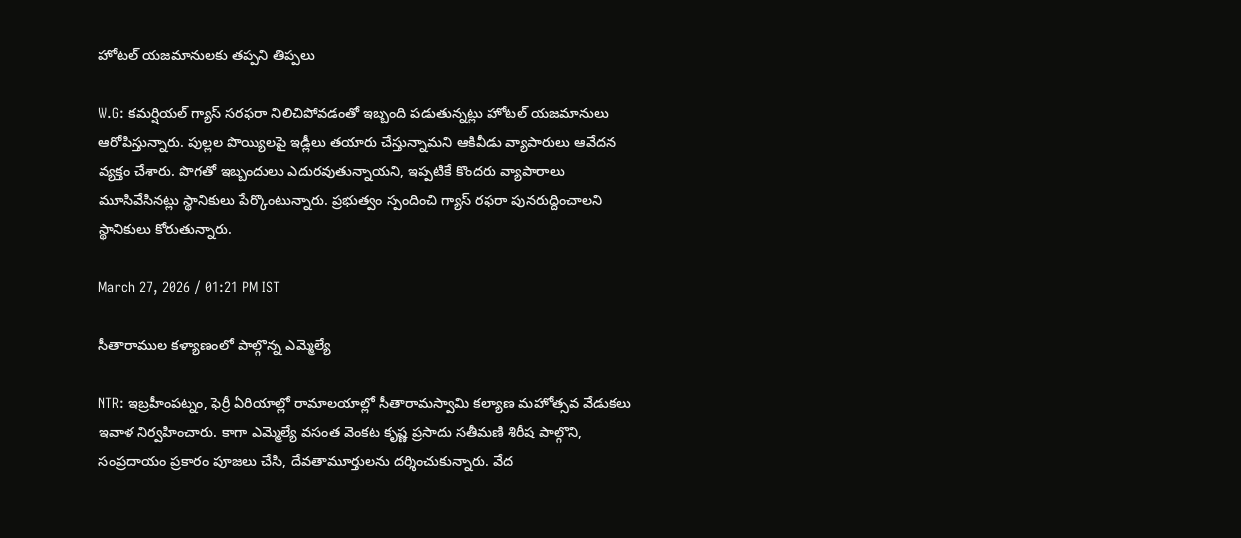హోటల్ యజమానులకు తప్పని తిప్పలు

W.G: కమర్షియల్ గ్యాస్ సరఫరా నిలిచిపోవడంతో ఇబ్బంది పడుతున్నట్లు హోటల్ యజమానులు ఆరోపిస్తున్నారు. పుల్లల పొయ్యిలపై ఇడ్లీలు తయారు చేస్తున్నామని ఆకివీడు వ్యాపారులు ఆవేదన వ్యక్తం చేశారు. పొగతో ఇబ్బందులు ఎదురవుతున్నాయని, ఇప్పటికే కొందరు వ్యాపారాలు మూసివేసినట్లు స్థానికులు పేర్కొంటున్నారు. ప్రభుత్వం స్పందించి గ్యాస్ రఫరా పునరుద్దించాలని స్థానికులు కోరుతున్నారు.

March 27, 2026 / 01:21 PM IST

సీతారాముల కళ్యాణంలో పాల్గొన్న ఎమ్మెల్యే

NTR: ఇబ్రహీంపట్నం, ఫెర్రీ ఏరియాల్లో రామాలయాల్లో సీతారామస్వామి కల్యాణ మహోత్సవ వేడుకలు ఇవాళ నిర్వహించారు. కాగా ఎమ్మెల్యే వసంత వెంకట కృష్ణ ప్రసాదు సతీమణి శిరీష పాల్గొని, సంప్రదాయం ప్రకారం పూజలు చేసి, దేవతామూర్తులను దర్శించుకున్నారు. వేద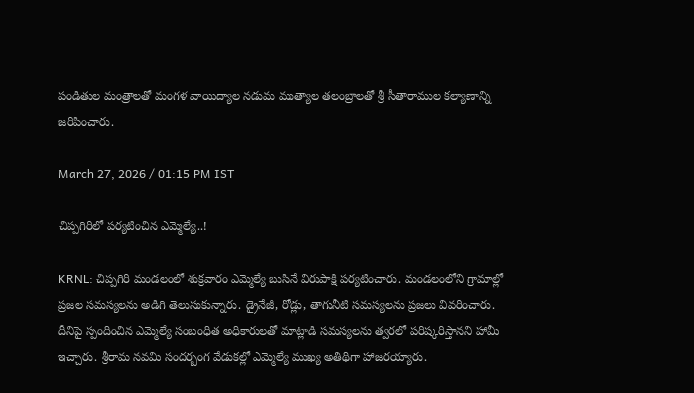పండితుల మంత్రాలతో మంగళ వాయిద్యాల నడుమ ముత్యాల తలంబ్రాలతో శ్రీ సీతారాముల కల్యాణాన్ని జరిపించారు.

March 27, 2026 / 01:15 PM IST

చిప్పగిరిలో పర్యటించిన ఎమ్మెల్యే..!

KRNL: చిప్పగిరి మండలంలో శుక్రవారం ఎమ్మెల్యే బుసినే విరుపాక్షి పర్యటించారు. మండలంలోని గ్రామాల్లో ప్రజల సమస్యలను అడిగి తెలుసుకున్నారు. డ్రైనేజీ, రోడ్లు, తాగునీటి సమస్యలను ప్రజలు వివరించారు. దీనిపై స్పందించిన ఎమ్మెల్యే సంబంధిత అధికారులతో మాట్లాడి సమస్యలను త్వరలో పరిష్కరిస్తానని హామీ ఇచ్చారు. శ్రీరామ నవమి సందర్బంగ వేడుకల్లో ఎమ్మెల్యే ముఖ్య అతిథిగా హాజరయ్యారు.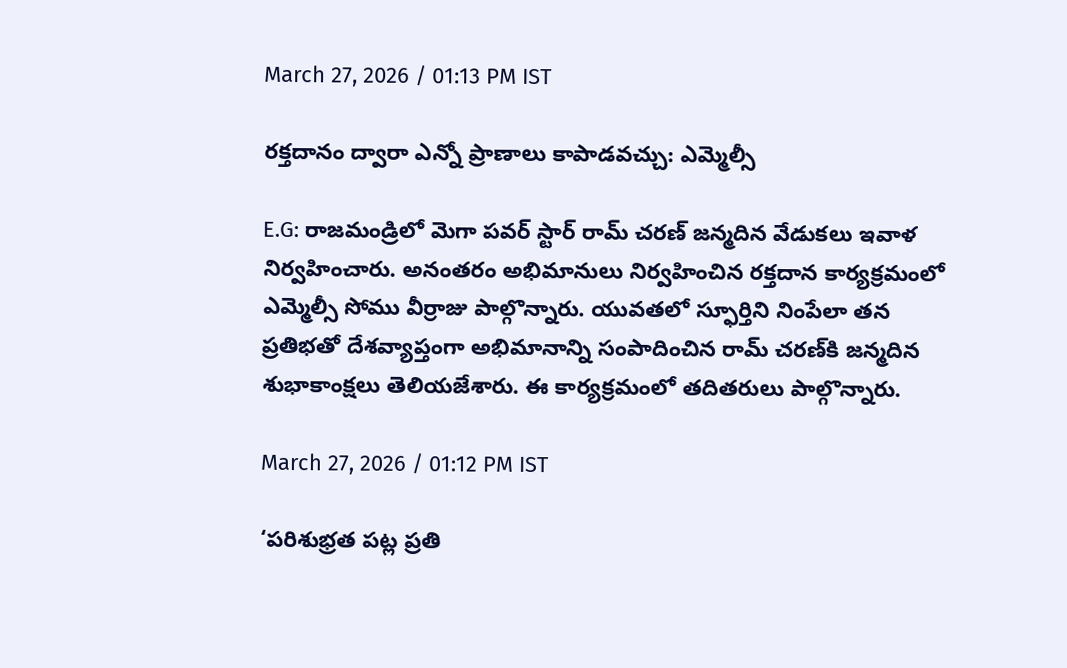March 27, 2026 / 01:13 PM IST

రక్తదానం ద్వారా ఎన్నో ప్రాణాలు కాపాడవచ్చు: ఎమ్మెల్సీ

E.G: రాజమండ్రిలో మెగా పవర్ స్టార్ రామ్ చరణ్ జన్మదిన వేడుకలు ఇవాళ నిర్వహించారు. అనంతరం అభిమానులు నిర్వహించిన రక్తదాన కార్యక్రమంలో ఎమ్మెల్సీ సోము వీర్రాజు పాల్గొన్నారు. యువతలో స్ఫూర్తిని నింపేలా తన ప్రతిభతో దేశవ్యాప్తంగా అభిమానాన్ని సంపాదించిన రామ్ చరణ్‌కి జన్మదిన శుభాకాంక్షలు తెలియజేశారు. ఈ కార్యక్రమంలో తదితరులు పాల్గొన్నారు.

March 27, 2026 / 01:12 PM IST

‘పరిశుభ్రత పట్ల ప్రతి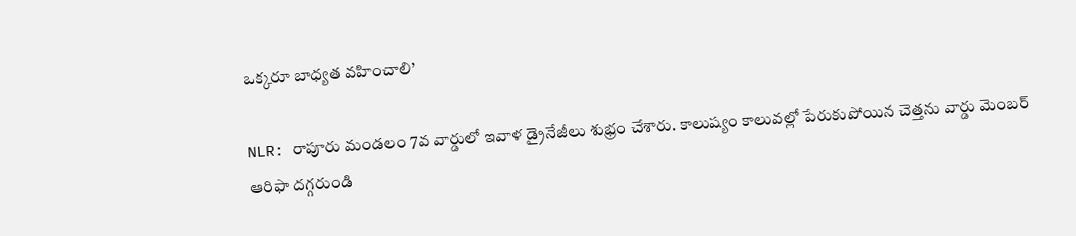ఒక్కరూ బాధ్యత వహించాలి’

NLR: రాపూరు మండలం 7వ వార్డులో ఇవాళ డ్రైనేజీలు శుభ్రం చేశారు. కాలుష్యం కాలువల్లో పేరుకుపోయిన చెత్తను వార్డు మెంబర్ ఆరిఫా దగ్గరుండి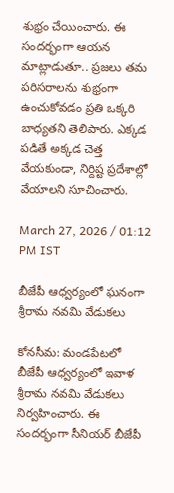శుభ్రం చేయించారు. ఈ సందర్భంగా ఆయన మాట్లాడుతూ.. ప్రజలు తమ పరిసరాలను శుభ్రంగా ఉంచుకోవడం ప్రతి ఒక్కరి బాధ్యతని తెలిపారు. ఎక్కడ పడితే అక్కడ చెత్త వేయకుండా, నిర్దిష్ట ప్రదేశాల్లో వేయాలని సూచించారు.

March 27, 2026 / 01:12 PM IST

బీజేపీ ఆధ్వర్యంలో ఘనంగా శ్రీరామ నవమి వేడుకలు

కోనసీమ: మండపేటలో బీజేపీ ఆధ్వర్యంలో ఇవాళ శ్రీరామ నవమి వేడుకలు నిర్వహించారు. ఈ సందర్భంగా సీనియర్ బీజేపీ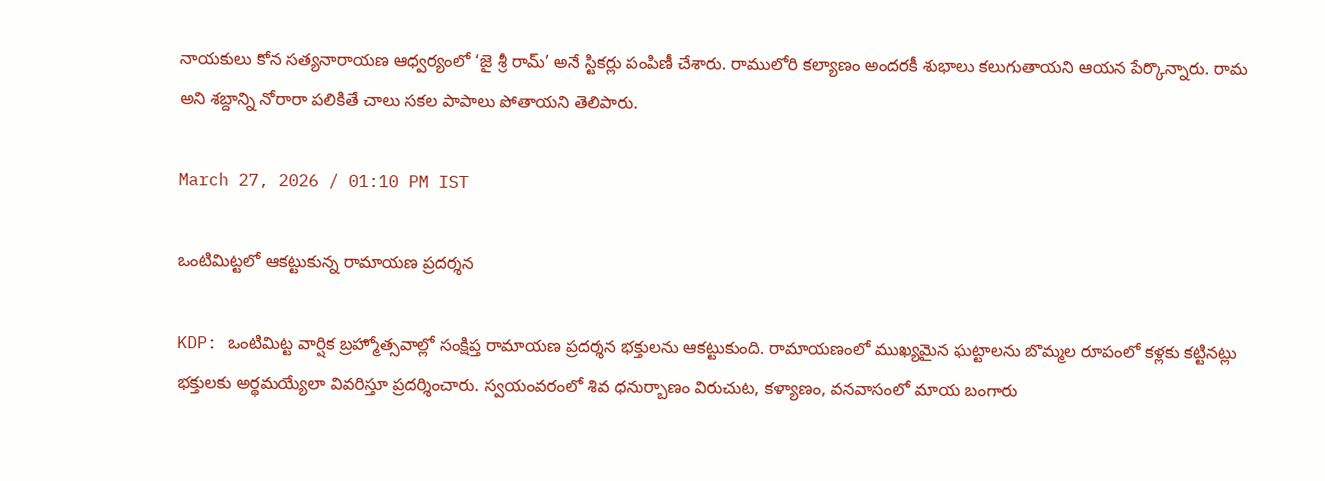నాయకులు కోన సత్యనారాయణ ఆధ్వర్యంలో ‘జై శ్రీ రామ్’ అనే స్టికర్లు పంపిణీ చేశారు. రాములోరి కల్యాణం అందరకీ శుభాలు కలుగుతాయని ఆయన పేర్కొన్నారు. రామ అని శబ్దాన్ని నోరారా పలికితే చాలు సకల పాపాలు పోతాయని తెలిపారు.

March 27, 2026 / 01:10 PM IST

ఒంటిమిట్టలో ఆకట్టుకున్న రామాయణ ప్రదర్శన

KDP: ఒంటిమిట్ట వార్షిక బ్రహ్మోత్సవాల్లో సంక్షిప్త రామాయణ ప్రదర్శన భక్తులను ఆకట్టుకుంది. రామాయణంలో ముఖ్యమైన ఘట్టాలను బొమ్మల రూపంలో కళ్లకు కట్టినట్లు భక్తులకు అర్థమయ్యేలా వివరిస్తూ ప్రదర్శించారు. స్వయంవరంలో శివ ధనుర్బాణం విరుచుట, కళ్యాణం, వనవాసంలో మాయ బంగారు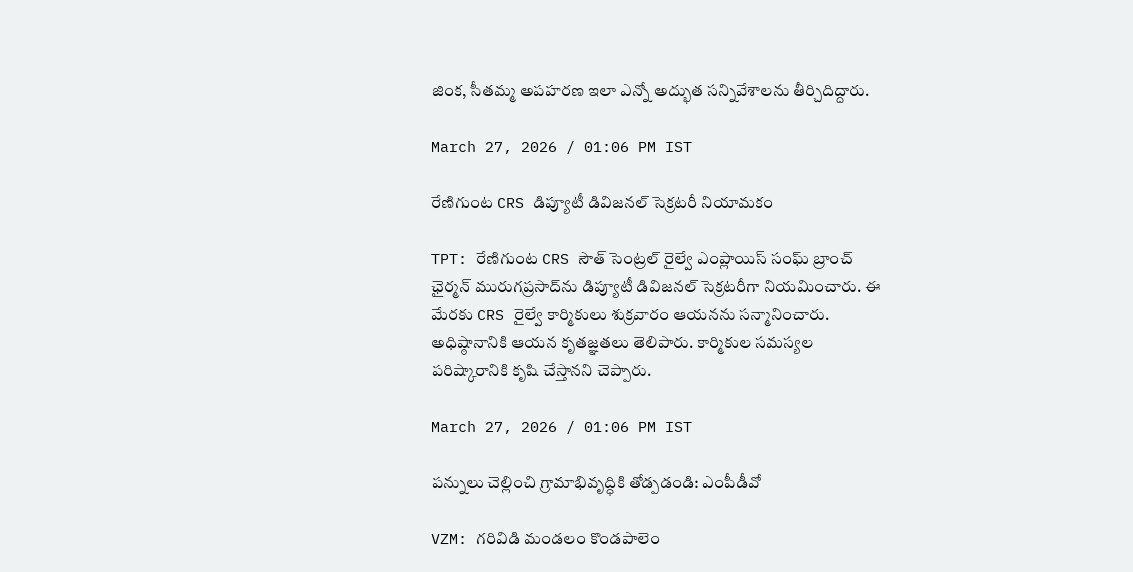జింక, సీతమ్మ అపహరణ ఇలా ఎన్నో అద్భుత సన్నివేశాలను తీర్చిదిద్దారు.

March 27, 2026 / 01:06 PM IST

రేణిగుంట CRS డిప్యూటీ డివిజనల్ సెక్రటరీ నియామకం

TPT: రేణిగుంట CRS సౌత్ సెంట్రల్ రైల్వే ఎంప్లాయిస్ సంఘ్ బ్రాంచ్ ఛైర్మన్ మురుగప్రసాద్‌ను డిప్యూటీ డివిజనల్ సెక్రటరీగా నియమించారు. ఈ మేరకు CRS రైల్వే కార్మికులు శుక్రవారం ఆయనను సన్మానించారు. అధిష్ఠానానికి ఆయన కృతజ్ఞతలు తెలిపారు. కార్మికుల సమస్యల పరిష్కారానికి కృషి చేస్తానని చెప్పారు.

March 27, 2026 / 01:06 PM IST

పన్నులు చెల్లించి గ్రామాభివృద్ధికి తోడ్పడండి: ఎంపీడీవో

VZM: గరివిడి మండలం కొండపాలెం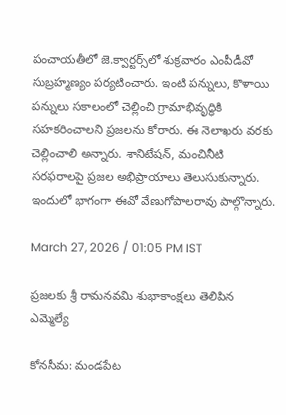పంచాయతీలో జె.క్వార్టర్స్‌లో శుక్రవారం ఎంపీడీవో సుబ్రహ్మణ్యం పర్యటించారు. ఇంటి పన్నులు, కొళాయి పన్నులు సకాలంలో చెల్లించి గ్రామాభివృద్ధికి సహకరించాలని ప్రజలను కోరారు. ఈ నెలాఖరు వరకు చెల్లించాలి అన్నారు. శానిటేషన్, మంచినీటి సరఫరాలపై ప్రజల అభిప్రాయాలు తెలుసుకున్నారు. ఇందులో భాగంగా ఈవో వేణుగోపాలరావు పాల్గొన్నారు.

March 27, 2026 / 01:05 PM IST

ప్రజలకు శ్రీ రామనవమి శుభాకాంక్షలు తెలిపిన ఎమ్మెల్యే

కోనసీమ: మండపేట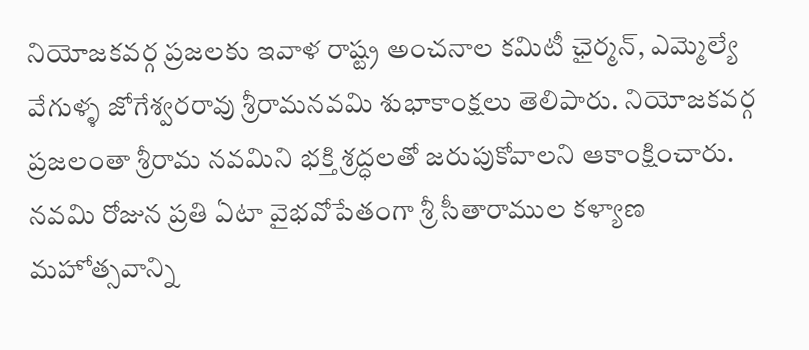నియోజకవర్గ ప్రజలకు ఇవాళ రాష్ట్ర అంచనాల కమిటీ ఛైర్మన్, ఎమ్మెల్యే వేగుళ్ళ జోగేశ్వరరావు శ్రీరామనవమి శుభాకాంక్షలు తెలిపారు. నియోజకవర్గ ప్రజలంతా శ్రీరామ నవమిని భక్తి శ్రద్ధలతో జరుపుకోవాలని ఆకాంక్షించారు. నవమి రోజున ప్రతి ఏటా వైభవోపేతంగా శ్రీ సీతారాముల కళ్యాణ మహోత్సవాన్ని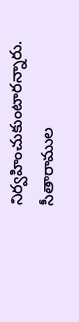నిర్వహించుకుంటారన్నారు. సీతారాముల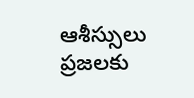ఆశీస్సులు ప్రజలకు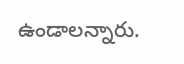ఉండాలన్నారు.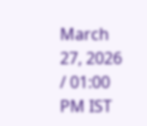March 27, 2026 / 01:00 PM IST